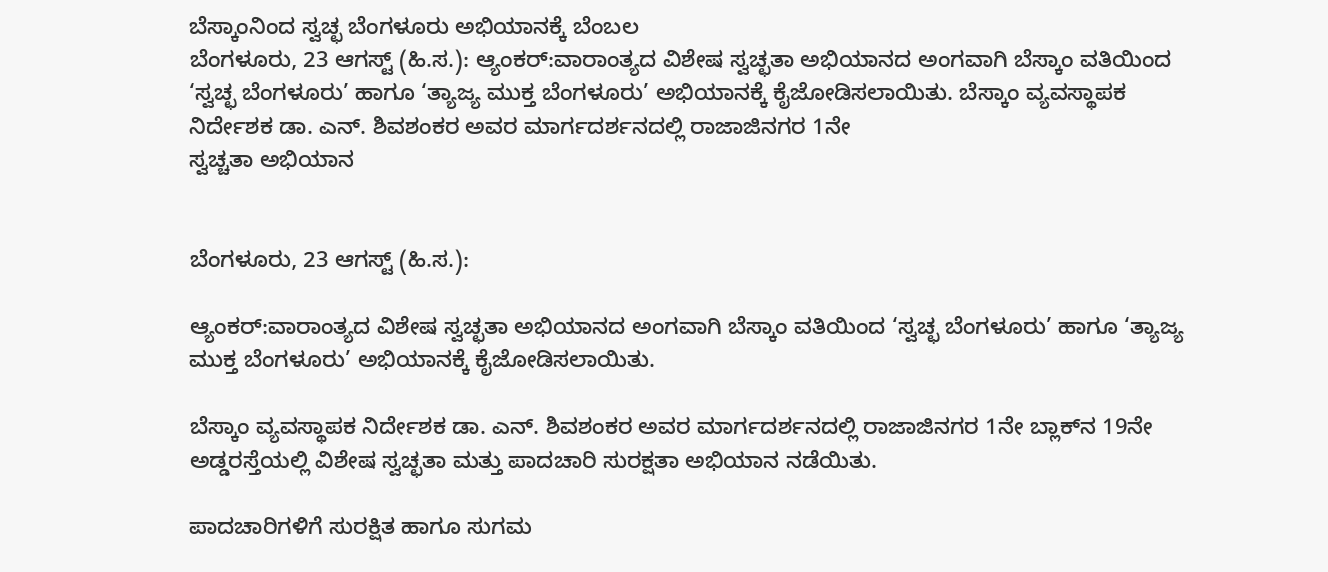ಬೆಸ್ಕಾಂನಿಂದ ಸ್ವಚ್ಛ ಬೆಂಗಳೂರು ಅಭಿಯಾನಕ್ಕೆ ಬೆಂಬಲ
ಬೆಂಗಳೂರು, 23 ಆಗಸ್ಟ್ (ಹಿ.ಸ.): ಆ್ಯಂಕರ್:ವಾರಾಂತ್ಯದ ವಿಶೇಷ ಸ್ವಚ್ಛತಾ ಅಭಿಯಾನದ ಅಂಗವಾಗಿ ಬೆಸ್ಕಾಂ ವತಿಯಿಂದ ‘ಸ್ವಚ್ಛ ಬೆಂಗಳೂರು’ ಹಾಗೂ ‘ತ್ಯಾಜ್ಯ ಮುಕ್ತ ಬೆಂಗಳೂರು’ ಅಭಿಯಾನಕ್ಕೆ ಕೈಜೋಡಿಸಲಾಯಿತು. ಬೆಸ್ಕಾಂ ವ್ಯವಸ್ಥಾಪಕ ನಿರ್ದೇಶಕ ಡಾ. ಎನ್. ಶಿವಶಂಕರ ಅವರ ಮಾರ್ಗದರ್ಶನದಲ್ಲಿ ರಾಜಾಜಿನಗರ 1ನೇ
ಸ್ವಚ್ಚತಾ ಅಭಿಯಾನ


ಬೆಂಗಳೂರು, 23 ಆಗಸ್ಟ್ (ಹಿ.ಸ.):

ಆ್ಯಂಕರ್:ವಾರಾಂತ್ಯದ ವಿಶೇಷ ಸ್ವಚ್ಛತಾ ಅಭಿಯಾನದ ಅಂಗವಾಗಿ ಬೆಸ್ಕಾಂ ವತಿಯಿಂದ ‘ಸ್ವಚ್ಛ ಬೆಂಗಳೂರು’ ಹಾಗೂ ‘ತ್ಯಾಜ್ಯ ಮುಕ್ತ ಬೆಂಗಳೂರು’ ಅಭಿಯಾನಕ್ಕೆ ಕೈಜೋಡಿಸಲಾಯಿತು.

ಬೆಸ್ಕಾಂ ವ್ಯವಸ್ಥಾಪಕ ನಿರ್ದೇಶಕ ಡಾ. ಎನ್. ಶಿವಶಂಕರ ಅವರ ಮಾರ್ಗದರ್ಶನದಲ್ಲಿ ರಾಜಾಜಿನಗರ 1ನೇ ಬ್ಲಾಕ್‌ನ 19ನೇ ಅಡ್ಡರಸ್ತೆಯಲ್ಲಿ ವಿಶೇಷ ಸ್ವಚ್ಛತಾ ಮತ್ತು ಪಾದಚಾರಿ ಸುರಕ್ಷತಾ ಅಭಿಯಾನ ನಡೆಯಿತು.

ಪಾದಚಾರಿಗಳಿಗೆ ಸುರಕ್ಷಿತ ಹಾಗೂ ಸುಗಮ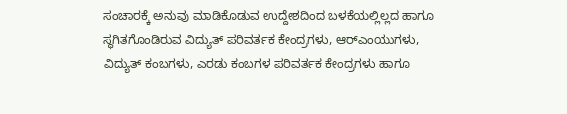ಸಂಚಾರಕ್ಕೆ ಅನುವು ಮಾಡಿಕೊಡುವ ಉದ್ದೇಶದಿಂದ ಬಳಕೆಯಲ್ಲಿಲ್ಲದ ಹಾಗೂ ಸ್ಥಗಿತಗೊಂಡಿರುವ ವಿದ್ಯುತ್ ಪರಿವರ್ತಕ ಕೇಂದ್ರಗಳು, ಆರ್‌ಎಂಯುಗಳು, ವಿದ್ಯುತ್ ಕಂಬಗಳು, ಎರಡು ಕಂಬಗಳ ಪರಿವರ್ತಕ ಕೇಂದ್ರಗಳು ಹಾಗೂ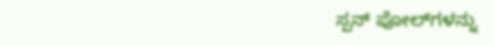ಸ್ಪನ್ ಪೋಲ್‌ಗಳನ್ನು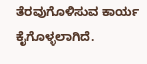ತೆರವುಗೊಳಿಸುವ ಕಾರ್ಯ ಕೈಗೊಳ್ಳಲಾಗಿದೆ.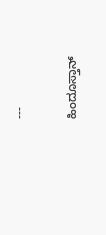---

ಹಿಂದೂಸ್ತಾನ್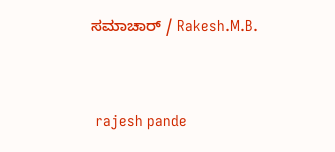ಸಮಾಚಾರ್ / Rakesh.M.B.


 rajesh pande